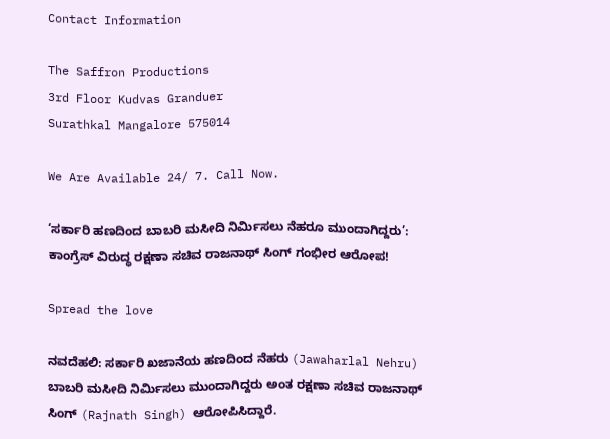Contact Information

The Saffron Productions
3rd Floor Kudvas Granduer
Surathkal Mangalore 575014

We Are Available 24/ 7. Call Now.

‘ಸರ್ಕಾರಿ ಹಣದಿಂದ ಬಾಬರಿ ಮಸೀದಿ ನಿರ್ಮಿಸಲು ನೆಹರೂ ಮುಂದಾಗಿದ್ದರು’: ಕಾಂಗ್ರೆಸ್‌ ವಿರುದ್ಧ ರಕ್ಷಣಾ ಸಚಿವ ರಾಜನಾಥ್ ಸಿಂಗ್ ಗಂಭೀರ ಆರೋಪ!

Spread the love

ನವದೆಹಲಿ: ಸರ್ಕಾರಿ ಖಜಾನೆಯ ಹಣದಿಂದ ನೆಹರು (Jawaharlal Nehru) ಬಾಬರಿ ಮಸೀದಿ ನಿರ್ಮಿಸಲು ಮುಂದಾಗಿದ್ದರು ಅಂತ ರಕ್ಷಣಾ ಸಚಿವ ರಾಜನಾಥ್ ಸಿಂಗ್ (Rajnath Singh) ಆರೋಪಿಸಿದ್ದಾರೆ.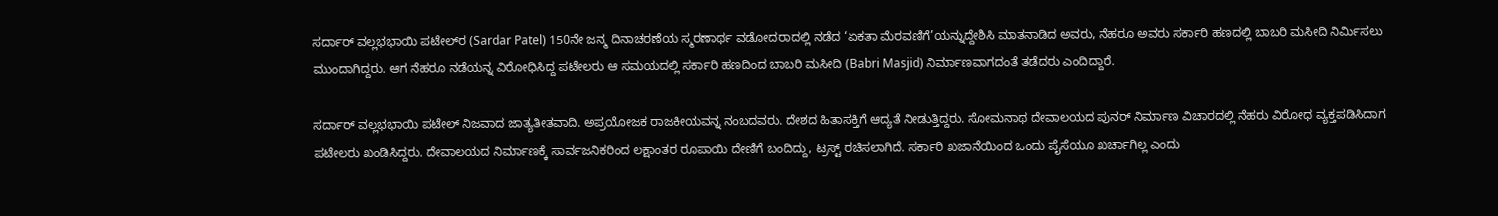ಸರ್ದಾರ್ ವಲ್ಲಭಭಾಯಿ ಪಟೇಲ್‌ರ (Sardar Patel) 150ನೇ ಜನ್ಮ ದಿನಾಚರಣೆಯ ಸ್ಮರಣಾರ್ಥ ವಡೋದರಾದಲ್ಲಿ ನಡೆದ ‘ಏಕತಾ ಮೆರವಣಿಗೆ’ಯನ್ನುದ್ದೇಶಿಸಿ ಮಾತನಾಡಿದ ಅವರು, ನೆಹರೂ ಅವರು ಸರ್ಕಾರಿ ಹಣದಲ್ಲಿ ಬಾಬರಿ ಮಸೀದಿ ನಿರ್ಮಿಸಲು ಮುಂದಾಗಿದ್ದರು. ಆಗ ನೆಹರೂ ನಡೆಯನ್ನ ವಿರೋಧಿಸಿದ್ದ ಪಟೇಲರು ಆ ಸಮಯದಲ್ಲಿ ಸರ್ಕಾರಿ ಹಣದಿಂದ ಬಾಬರಿ ಮಸೀದಿ (Babri Masjid) ನಿರ್ಮಾಣವಾಗದಂತೆ ತಡೆದರು ಎಂದಿದ್ದಾರೆ.

ಸರ್ದಾರ್ ವಲ್ಲಭಭಾಯಿ ಪಟೇಲ್ ನಿಜವಾದ ಜಾತ್ಯತೀತವಾದಿ. ಅಪ್ರಯೋಜಕ ರಾಜಕೀಯವನ್ನ ನಂಬದವರು. ದೇಶದ ಹಿತಾಸಕ್ತಿಗೆ ಆದ್ಯತೆ ನೀಡುತ್ತಿದ್ದರು. ಸೋಮನಾಥ ದೇವಾಲಯದ ಪುನರ್‌ ನಿರ್ಮಾಣ ವಿಚಾರದಲ್ಲಿ ನೆಹರು ವಿರೋಧ ವ್ಯಕ್ತಪಡಿಸಿದಾಗ ಪಟೇಲರು ಖಂಡಿಸಿದ್ದರು. ದೇವಾಲಯದ ನಿರ್ಮಾಣಕ್ಕೆ ಸಾರ್ವಜನಿಕರಿಂದ ಲಕ್ಷಾಂತರ ರೂಪಾಯಿ ದೇಣಿಗೆ ಬಂದಿದ್ದು, ಟ್ರಸ್ಟ್ ರಚಿಸಲಾಗಿದೆ. ಸರ್ಕಾರಿ ಖಜಾನೆಯಿಂದ ಒಂದು ಪೈಸೆಯೂ ಖರ್ಚಾಗಿಲ್ಲ ಎಂದು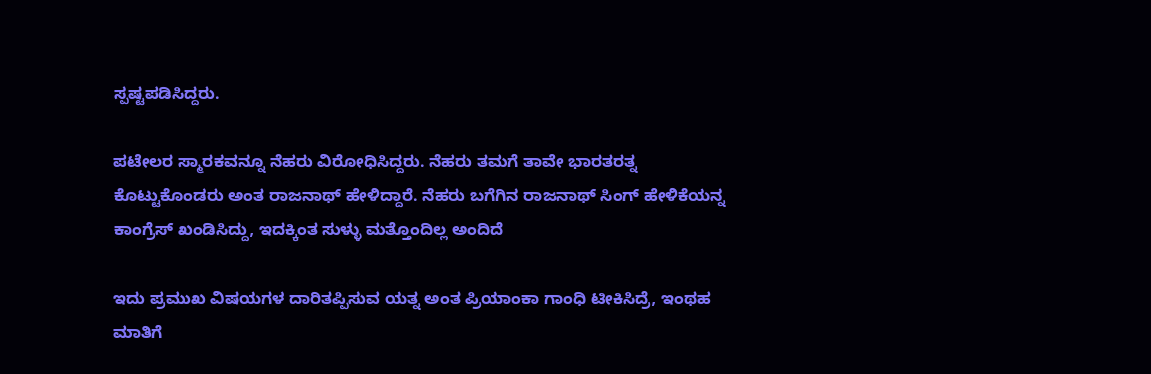ಸ್ಪಷ್ಟಪಡಿಸಿದ್ದರು.

ಪಟೇಲರ ಸ್ಮಾರಕವನ್ನೂ ನೆಹರು ವಿರೋಧಿಸಿದ್ದರು. ನೆಹರು ತಮಗೆ ತಾವೇ ಭಾರತರತ್ನ ಕೊಟ್ಟುಕೊಂಡರು ಅಂತ ರಾಜನಾಥ್ ಹೇಳಿದ್ದಾರೆ. ನೆಹರು ಬಗೆಗಿನ ರಾಜನಾಥ್ ಸಿಂಗ್ ಹೇಳಿಕೆಯನ್ನ ಕಾಂಗ್ರೆಸ್ ಖಂಡಿಸಿದ್ದು, ಇದಕ್ಕಿಂತ ಸುಳ್ಳು ಮತ್ತೊಂದಿಲ್ಲ ಅಂದಿದೆ

ಇದು ಪ್ರಮುಖ ವಿಷಯಗಳ ದಾರಿತಪ್ಪಿಸುವ ಯತ್ನ ಅಂತ ಪ್ರಿಯಾಂಕಾ ಗಾಂಧಿ ಟೀಕಿಸಿದ್ರೆ, ಇಂಥಹ ಮಾತಿಗೆ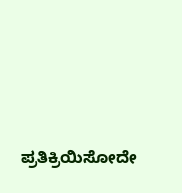ಪ್ರತಿಕ್ರಿಯಿಸೋದೇ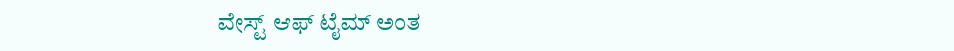ವೇಸ್ಟ್ ಆಫ್ ಟೈಮ್ ಅಂತ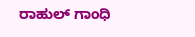ರಾಹುಲ್ ಗಾಂಧಿ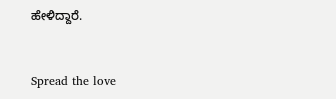ಹೇಳಿದ್ದಾರೆ.


Spread the love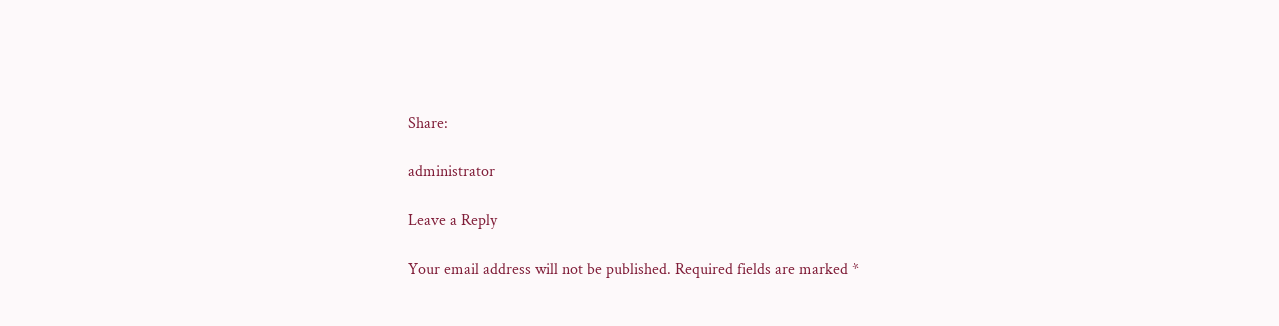Share:

administrator

Leave a Reply

Your email address will not be published. Required fields are marked *